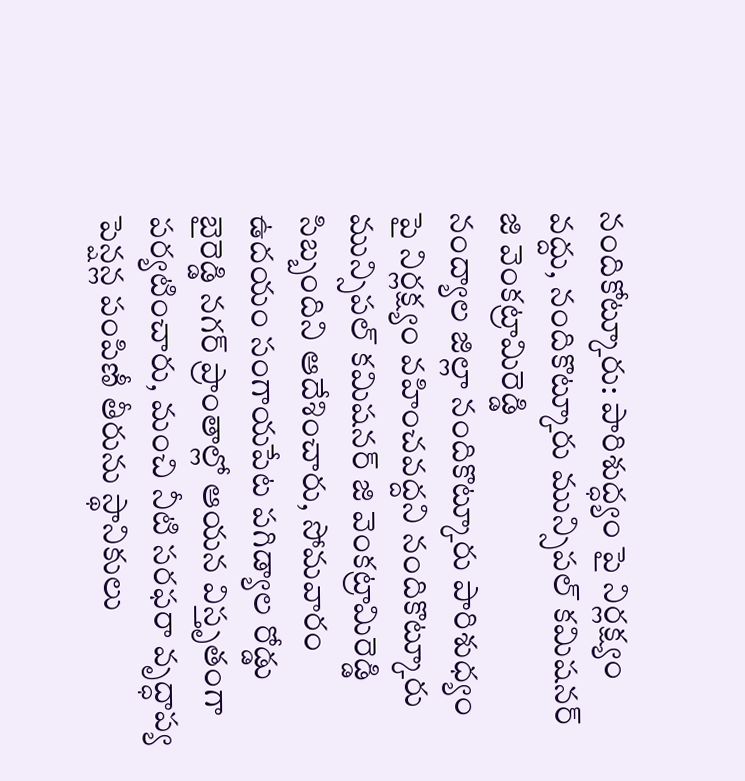నందికోట్కూరు: పారిశుద్ధ్యం పై నిర్లక్ష్యం వద్దు, నందికొట్కూరు మున్సిపల్ కమిషనర్ జి వెంకట్రామిరెడ్డి
నంద్యాల జిల్లా నందికొట్కూరు పారిశుధ్యం పై నిర్లక్ష్యం వహించవద్దని నందికొట్కూరు మున్సిపల్ కమిషనర్ జి వెంకట్రామిరెడ్డి సిబ్బందిని ఆదేశించారు, సోమవారం ఉదయం సంగాయపేట పగిడ్యాల రోడ్డు బైరెడ్డి నగర్ ప్రాంతాల్లో ఆయన విస్తృతంగా పర్యటించారు, మంచి నీటి సరఫరా వృద్ధాప్య పెన్షన్ల పంపిణీ తీరును స్థానికులు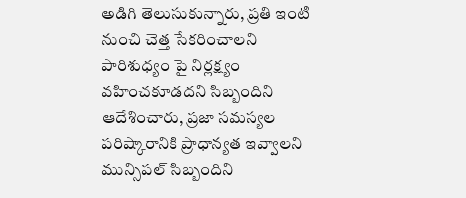అడిగి తెలుసుకున్నారు, ప్రతి ఇంటి నుంచి చెత్త సేకరించాలని పారిశుధ్యం పై నిర్లక్ష్యం వహించకూడదని సిబ్బందిని ఆదేశించారు, ప్రజా సమస్యల పరిష్కారానికి ప్రాధాన్యత ఇవ్వాలని మున్సిపల్ సిబ్బందిని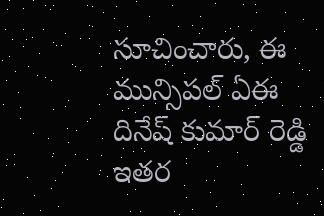సూచించారు, ఈ మున్సిపల్ ఏఈ దినేష్ కుమార్ రెడ్డి ఇతర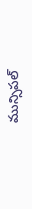మున్సిపల్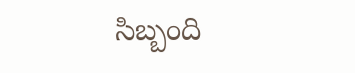సిబ్బంది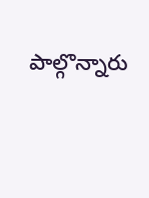పాల్గొన్నారు